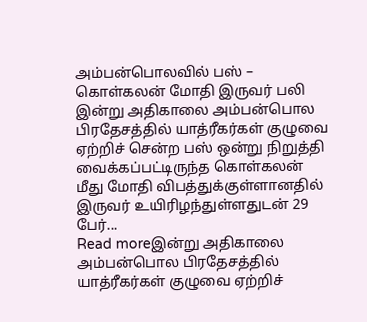அம்பன்பொலவில் பஸ் – கொள்கலன் மோதி இருவர் பலி
இன்று அதிகாலை அம்பன்பொல பிரதேசத்தில் யாத்ரீகர்கள் குழுவை ஏற்றிச் சென்ற பஸ் ஒன்று நிறுத்தி வைக்கப்பட்டிருந்த கொள்கலன் மீது மோதி விபத்துக்குள்ளானதில் இருவர் உயிரிழந்துள்ளதுடன் 29 பேர்...
Read moreஇன்று அதிகாலை அம்பன்பொல பிரதேசத்தில் யாத்ரீகர்கள் குழுவை ஏற்றிச்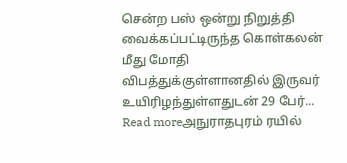சென்ற பஸ் ஒன்று நிறுத்தி வைக்கப்பட்டிருந்த கொள்கலன் மீது மோதி விபத்துக்குள்ளானதில் இருவர் உயிரிழந்துள்ளதுடன் 29 பேர்...
Read moreஅநுராதபுரம் ரயில்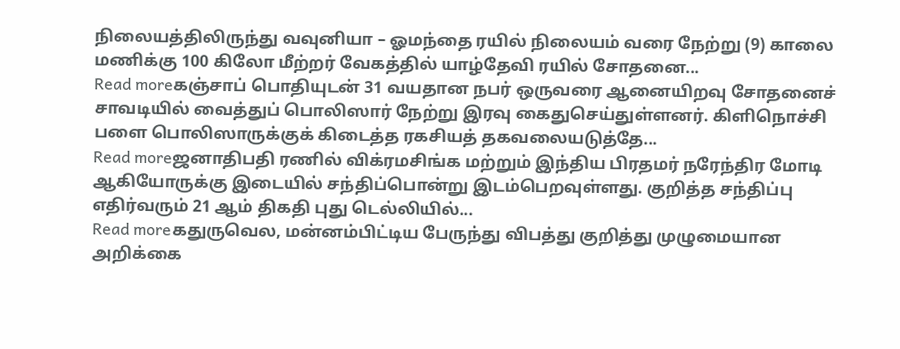நிலையத்திலிருந்து வவுனியா – ஓமந்தை ரயில் நிலையம் வரை நேற்று (9) காலை மணிக்கு 100 கிலோ மீற்றர் வேகத்தில் யாழ்தேவி ரயில் சோதனை...
Read moreகஞ்சாப் பொதியுடன் 31 வயதான நபர் ஒருவரை ஆனையிறவு சோதனைச் சாவடியில் வைத்துப் பொலிஸார் நேற்று இரவு கைதுசெய்துள்ளனர். கிளிநொச்சி பளை பொலிஸாருக்குக் கிடைத்த ரகசியத் தகவலையடுத்தே...
Read moreஜனாதிபதி ரணில் விக்ரமசிங்க மற்றும் இந்திய பிரதமர் நரேந்திர மோடி ஆகியோருக்கு இடையில் சந்திப்பொன்று இடம்பெறவுள்ளது. குறித்த சந்திப்பு எதிர்வரும் 21 ஆம் திகதி புது டெல்லியில்...
Read moreகதுருவெல, மன்னம்பிட்டிய பேருந்து விபத்து குறித்து முழுமையான அறிக்கை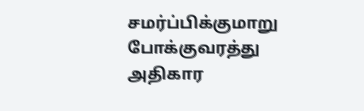சமர்ப்பிக்குமாறு போக்குவரத்து அதிகார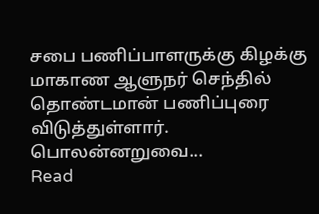சபை பணிப்பாளருக்கு கிழக்கு மாகாண ஆளுநர் செந்தில் தொண்டமான் பணிப்புரை விடுத்துள்ளார். பொலன்னறுவை...
Read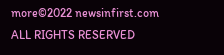more©2022 newsinfirst.com ALL RIGHTS RESERVED